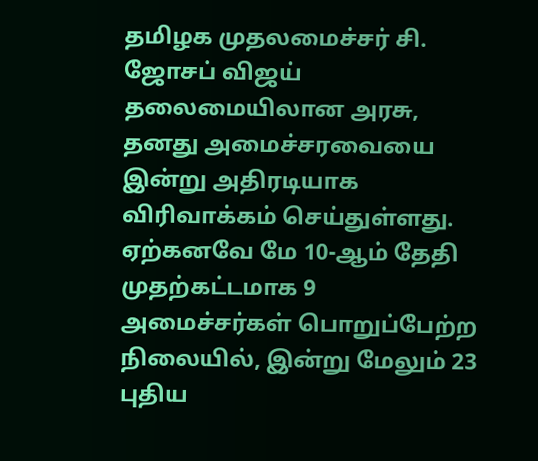தமிழக முதலமைச்சர் சி. ஜோசப் விஜய் தலைமையிலான அரசு, தனது அமைச்சரவையை இன்று அதிரடியாக விரிவாக்கம் செய்துள்ளது. ஏற்கனவே மே 10-ஆம் தேதி முதற்கட்டமாக 9 அமைச்சர்கள் பொறுப்பேற்ற நிலையில், இன்று மேலும் 23 புதிய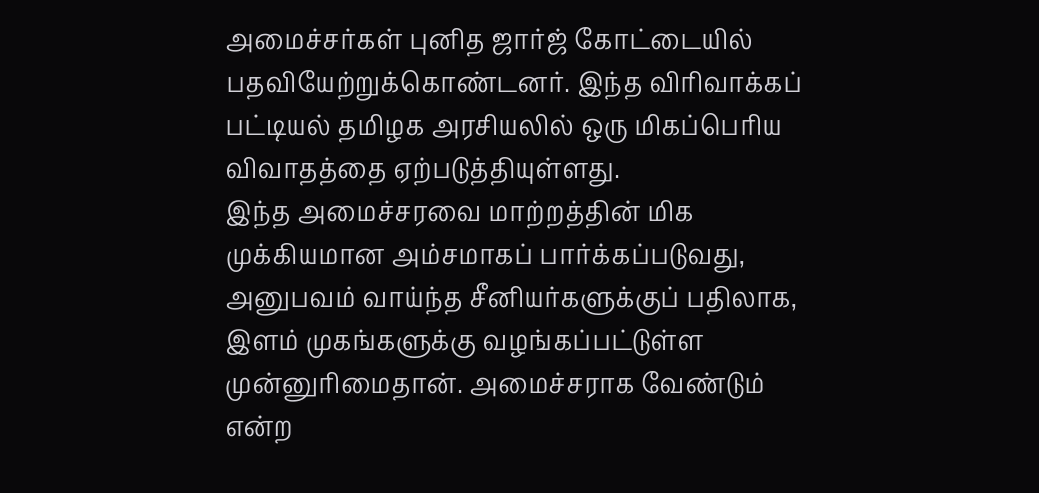அமைச்சர்கள் புனித ஜார்ஜ் கோட்டையில் பதவியேற்றுக்கொண்டனர். இந்த விரிவாக்கப் பட்டியல் தமிழக அரசியலில் ஒரு மிகப்பெரிய விவாதத்தை ஏற்படுத்தியுள்ளது.
இந்த அமைச்சரவை மாற்றத்தின் மிக முக்கியமான அம்சமாகப் பார்க்கப்படுவது, அனுபவம் வாய்ந்த சீனியர்களுக்குப் பதிலாக, இளம் முகங்களுக்கு வழங்கப்பட்டுள்ள முன்னுரிமைதான். அமைச்சராக வேண்டும் என்ற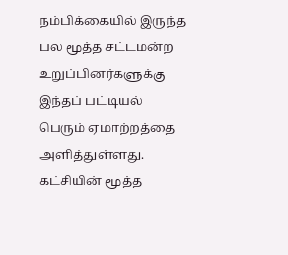நம்பிக்கையில் இருந்த பல மூத்த சட்டமன்ற உறுப்பினர்களுக்கு இந்தப் பட்டியல் பெரும் ஏமாற்றத்தை அளித்துள்ளது. கட்சியின் மூத்த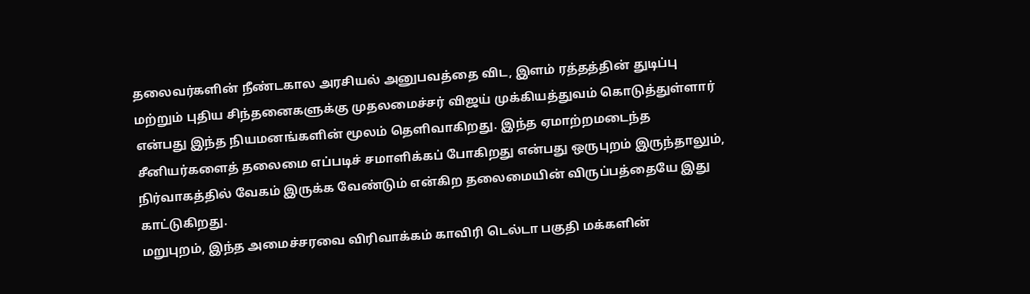தலைவர்களின் நீண்டகால அரசியல் அனுபவத்தை விட, இளம் ரத்தத்தின் துடிப்பு மற்றும் புதிய சிந்தனைகளுக்கு முதலமைச்சர் விஜய் முக்கியத்துவம் கொடுத்துள்ளார் என்பது இந்த நியமனங்களின் மூலம் தெளிவாகிறது. இந்த ஏமாற்றமடைந்த சீனியர்களைத் தலைமை எப்படிச் சமாளிக்கப் போகிறது என்பது ஒருபுறம் இருந்தாலும், நிர்வாகத்தில் வேகம் இருக்க வேண்டும் என்கிற தலைமையின் விருப்பத்தையே இது காட்டுகிறது.
மறுபுறம், இந்த அமைச்சரவை விரிவாக்கம் காவிரி டெல்டா பகுதி மக்களின்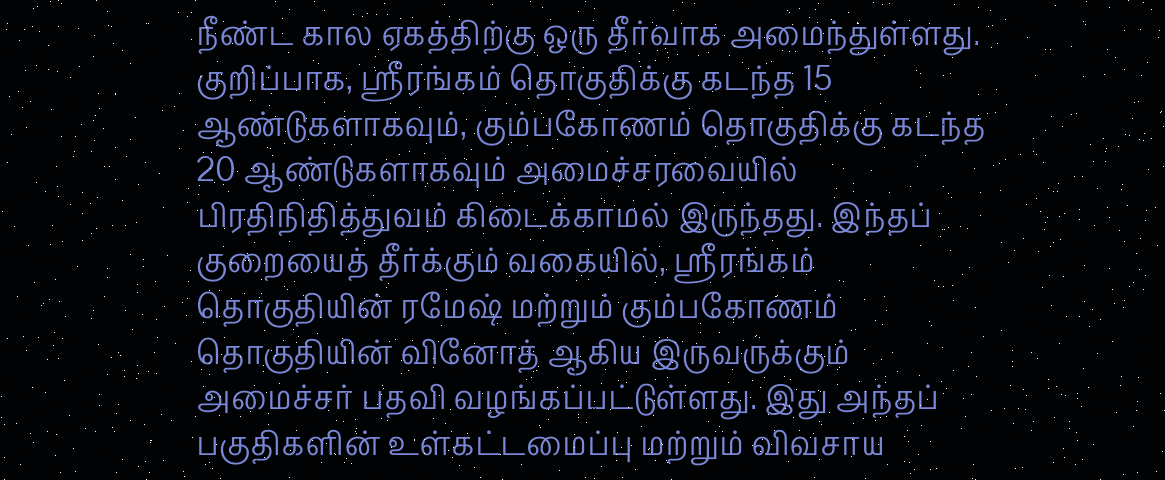நீண்ட கால ஏகத்திற்கு ஒரு தீர்வாக அமைந்துள்ளது. குறிப்பாக, ஸ்ரீரங்கம் தொகுதிக்கு கடந்த 15 ஆண்டுகளாகவும், கும்பகோணம் தொகுதிக்கு கடந்த 20 ஆண்டுகளாகவும் அமைச்சரவையில் பிரதிநிதித்துவம் கிடைக்காமல் இருந்தது. இந்தப் குறையைத் தீர்க்கும் வகையில், ஸ்ரீரங்கம் தொகுதியின் ரமேஷ் மற்றும் கும்பகோணம் தொகுதியின் வினோத் ஆகிய இருவருக்கும் அமைச்சர் பதவி வழங்கப்பட்டுள்ளது. இது அந்தப் பகுதிகளின் உள்கட்டமைப்பு மற்றும் விவசாய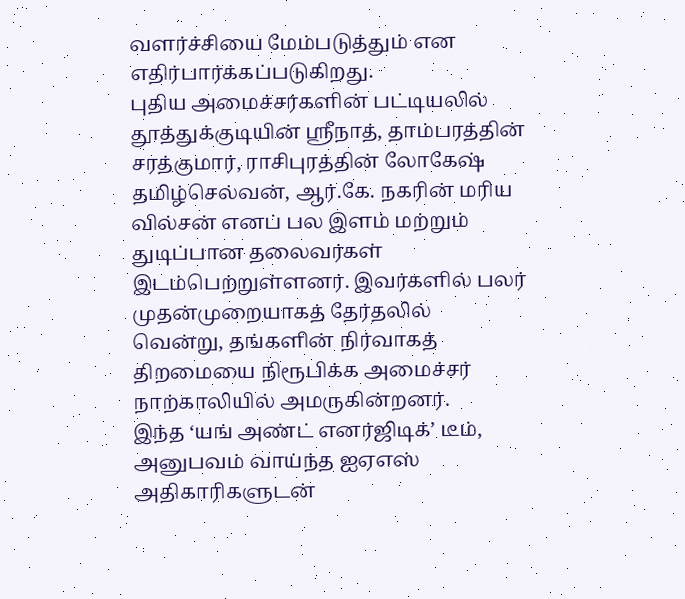வளர்ச்சியை மேம்படுத்தும் என எதிர்பார்க்கப்படுகிறது.
புதிய அமைச்சர்களின் பட்டியலில் தூத்துக்குடியின் ஸ்ரீநாத், தாம்பரத்தின் சரத்குமார், ராசிபுரத்தின் லோகேஷ் தமிழ்செல்வன், ஆர்.கே. நகரின் மரிய வில்சன் எனப் பல இளம் மற்றும் துடிப்பான தலைவர்கள் இடம்பெற்றுள்ளனர். இவர்களில் பலர் முதன்முறையாகத் தேர்தலில் வென்று, தங்களின் நிர்வாகத் திறமையை நிரூபிக்க அமைச்சர் நாற்காலியில் அமருகின்றனர்.
இந்த ‘யங் அண்ட் எனர்ஜிடிக்’ டீம், அனுபவம் வாய்ந்த ஐஏஎஸ் அதிகாரிகளுடன்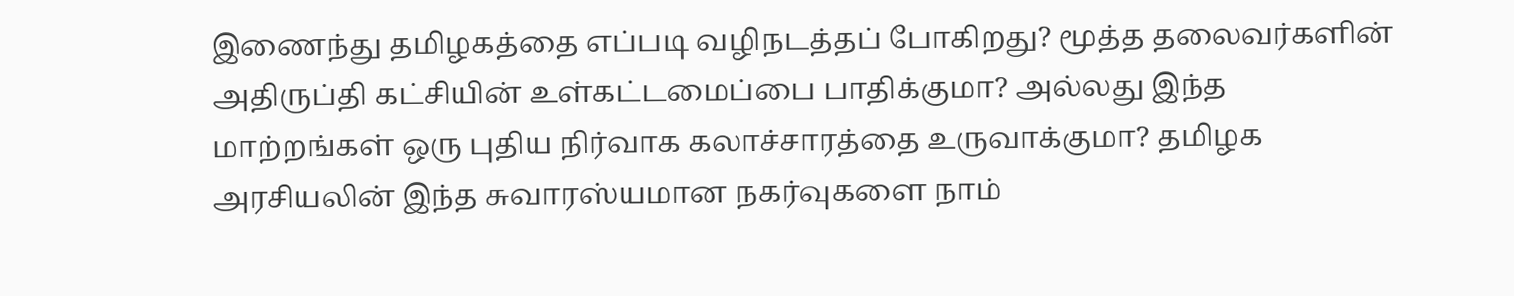இணைந்து தமிழகத்தை எப்படி வழிநடத்தப் போகிறது? மூத்த தலைவர்களின் அதிருப்தி கட்சியின் உள்கட்டமைப்பை பாதிக்குமா? அல்லது இந்த மாற்றங்கள் ஒரு புதிய நிர்வாக கலாச்சாரத்தை உருவாக்குமா? தமிழக அரசியலின் இந்த சுவாரஸ்யமான நகர்வுகளை நாம்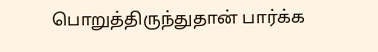பொறுத்திருந்துதான் பார்க்க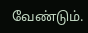வேண்டும்.